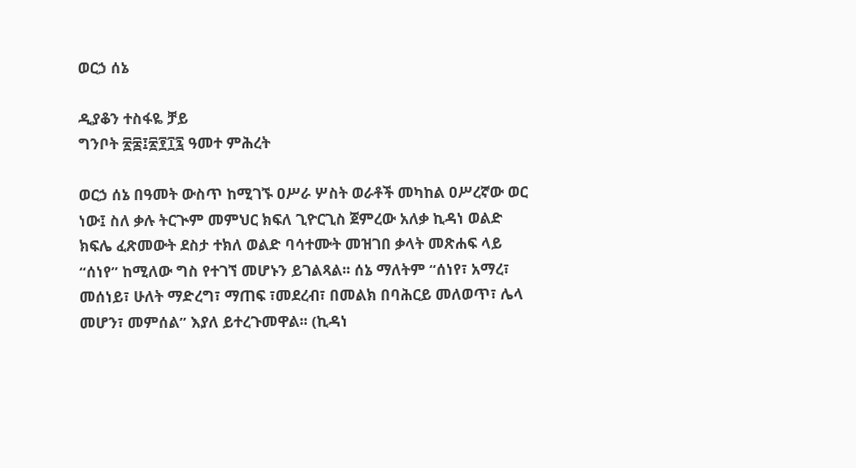ወርኃ ሰኔ

ዲያቆን ተስፋዬ ቻይ
ግንቦት ፳፰፤፳፻፲፯ ዓመተ ምሕረት

ወርኃ ሰኔ በዓመት ውስጥ ከሚገኙ ዐሥራ ሦስት ወራቶች መካከል ዐሥረኛው ወር ነው፤ ስለ ቃሉ ትርጒም መምህር ክፍለ ጊዮርጊስ ጀምረው አለቃ ኪዳነ ወልድ ክፍሌ ፈጽመውት ደስታ ተክለ ወልድ ባሳተሙት መዝገበ ቃላት መጽሐፍ ላይ “ሰነየ” ከሚለው ግስ የተገኘ መሆኑን ይገልጻል፡፡ ሰኔ ማለትም “ሰነየ፣ አማረ፣ መሰነይ፣ ሁለት ማድረግ፣ ማጠፍ ፣መደረብ፣ በመልክ በባሕርይ መለወጥ፣ ሌላ መሆን፣ መምሰል” እያለ ይተረጉመዋል፡፡ (ኪዳነ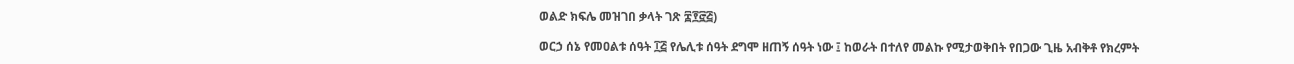ወልድ ክፍሌ መዝገበ ቃላት ገጽ ፰፻፸፭)

ወርኃ ሰኔ የመዐልቱ ሰዓት ፲፭ የሌሊቱ ሰዓት ደግሞ ዘጠኝ ሰዓት ነው ፤ ከወራት በተለየ መልኩ የሚታወቅበት የበጋው ጊዜ አብቅቶ የክረምት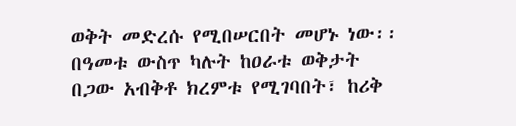ወቅት መድረሱ የሚበሠርበት መሆኑ ነው፡፡ በዓመቱ ውስጥ ካሉት ከዐራቱ ወቅታት በጋው አብቅቶ ክረምቱ የሚገባበት፣ ከሪቅ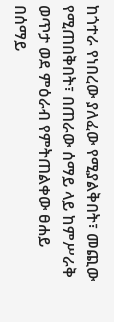ከጎተራ የነበረው ያለፈው የሚያልቅበት፣ መጪው የሚጠበቅበት፣ በጠራው ሰማይ ላይ ከምሥራቅ ወጥታ ወደ ምዕራብ የምትጠልቀው ፀሐይ በሰማይ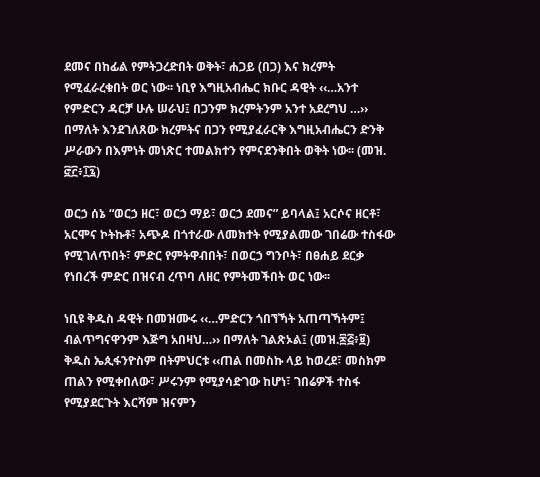ደመና በከፊል የምትጋረድበት ወቅት፣ ሐጋይ (በጋ) እና ክረምት የሚፈራረቁበት ወር ነው፡፡ ነቢየ እግዚአብሔር ክቡር ዳዊት ‹‹…አንተ የምድርን ዳርቻ ሁሉ ሠራህ፤ በጋንም ክረምትንም አንተ አደረግህ …›› በማለት እንደገለጸው ክረምትና በጋን የሚያፈራርቅ እግዚአብሔርን ድንቅ ሥራውን በእምነት መነጽር ተመልክተን የምናደንቅበት ወቅት ነው፡፡ (መዝ. ፸፫፥፲፯)

ወርኃ ሰኔ “ወርኃ ዘር፣ ወርኃ ማይ፣ ወርኃ ደመና” ይባላል፤ አርሶና ዘርቶ፣ አርሞና ኮትኩቶ፣ አጭዶ በጎተራው ለመክተት የሚያልመው ገበሬው ተስፋው የሚገለጥበት፣ ምድር የምትዋብበት፣ በወርኃ ግንቦት፣ በፀሐይ ደርቃ የነበረች ምድር በዝናብ ረጥባ ለዘር የምትመችበት ወር ነው፡፡

ነቢዩ ቅዱስ ዳዊት በመዝሙሩ ‹‹…ምድርን ጎበኘኻት አጠጣኻትም፤ ብልጥግናዋንም እጅግ አበዛህ…›› በማለት ገልጽኦል፤ (መዝ.፷፭፥፱) ቅዱስ ኤጲፋንዮስም በትምህርቱ ‹‹ጠል በመስኩ ላይ ከወረደ፣ መስክም ጠልን የሚቀበለው፣ ሥሩንም የሚያሳድገው ከሆነ፣ ገበሬዎች ተስፋ የሚያደርጉት እርሻም ዝናምን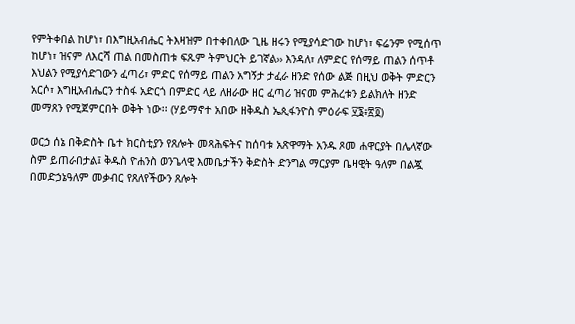የምትቀበል ከሆነ፣ በእግዚአብሔር ትእዛዝም በተቀበለው ጊዜ ዘሩን የሚያሳድገው ከሆነ፣ ፍሬንም የሚሰጥ ከሆነ፣ ዝናም ለእርሻ ጠል በመስጠቱ ፍጹም ትምህርት ይገኛል›› እንዳለ፣ ለምድር የሰማይ ጠልን ሰጥቶ እህልን የሚያሳድገውን ፈጣሪ፣ ምድር የሰማይ ጠልን አግኝታ ታፈራ ዘንድ የሰው ልጅ በዚህ ወቅት ምድርን አርሶ፣ እግዚአብሔርን ተስፋ አድርጎ በምድር ላይ ለዘራው ዘር ፈጣሪ ዝናመ ምሕረቱን ይልክለት ዘንድ መማጸን የሚጀምርበት ወቅት ነው፡፡ (ሃይማኖተ አበው ዘቅዱስ ኤጲፋንዮስ ምዕራፍ ፶፮፥፳፬)

ወርኃ ሰኔ በቅድስት ቤተ ክርስቲያን የጸሎት መጻሕፍትና ከሰባቱ አጽዋማት አንዱ ጾመ ሐዋርያት በሌላኛው ስም ይጠራበታል፤ ቅዱስ ዮሐንስ ወንጌላዊ እመቤታችን ቅድስት ድንግል ማርያም ቤዛዊት ዓለም በልጇ በመድኃኔዓለም መቃብር የጸለየችውን ጸሎት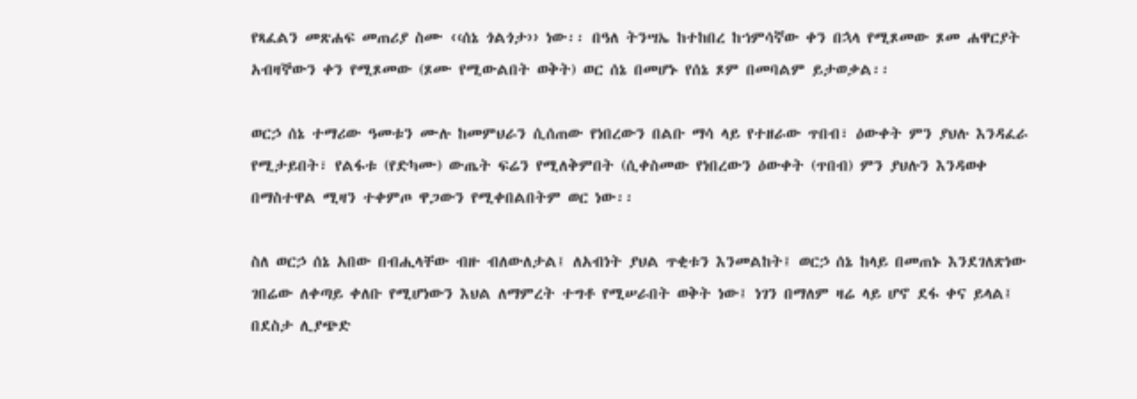የጻፈልን መጽሐፍ መጠሪያ ስሙ ‹‹ሰኔ ጎልጎታ›› ነው፡፡ በዓለ ትንሣኤ ከተከበረ ከኀምሳኛው ቀን በኋላ የሚጾመው ጾመ ሐዋርያት አብዛኞውን ቀን የሚጾመው (ጾሙ የሚውልበት ወቅት) ወር ሰኔ በመሆኑ የሰኔ ጾም በመባልም ይታወቃል፡፡

ወርኃ ሰኔ ተማሪው ዓመቱን ሙሉ ከመምህራን ሲሰጠው የነበረውን በልቡ ማሳ ላይ የተዘራው ጥበብ፣ ዕውቀት ምን ያህሉ እንዳፈራ የሚታይበት፣ የልፋቱ (የድካሙ) ውጤት ፍሬን የሚለቅምበት (ሲቀስመው የነበረውን ዕውቀት (ጥበብ) ምን ያህሉን እንዳወቀ በማስተዋል ሚዛን ተቀምጦ ዋጋውን የሚቀበልበትም ወር ነው፡፡

ስለ ወርኃ ሰኔ አበው በብሒላቸው ብዙ ብለውለታል፤ ለአብነት ያህል ጥቂቱን እንመልከት፤ ወርኃ ሰኔ ከላይ በመጠኑ እንደገለጽነው ገበሬው ለቀጣይ ቀለቡ የሚሆነውን እህል ለማምረት ተግቶ የሚሠራበት ወቅት ነው፤ ነገን በማለም ዛሬ ላይ ሆኖ ደፋ ቀና ይላል፤ በደስታ ሊያጭድ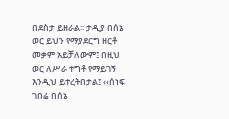በደስታ ይዘራል፡፡ ታዲያ በሰኔ ወር ይህን የማያደርግ ዘርቶ መቃም አይቻለውም፤ በዚህ ወር ለሥራ ተግቶ የማይገኝ እንዲህ ይተረትበታል፤ ‹‹ሰነፍ ገበሬ በሰኔ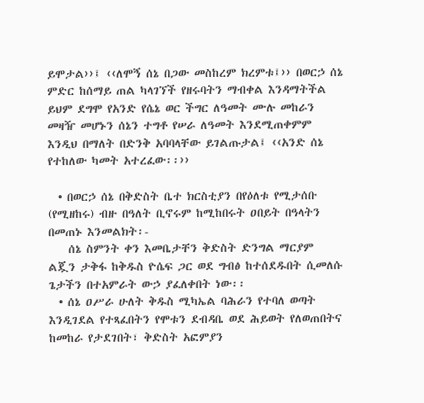ይሞታል››፤ ‹‹ለሞኝ ሰኔ በጋው መስከረም ክረምቱ፤›› በወርኃ ሰኔ ምድር ከሰማይ ጠል ካላገኘች የዘሩባትን ማብቀል እንዳማትችል ይህም ደግሞ የአንድ የሴኔ ወር ችግር ለዓመት ሙሉ መከራን መዛዥ መሆኑን ሰኔን ተግቶ የሠራ ለዓመት እንደሚጠቀምም እንዲህ በማለት በድንቅ አባባላቸው ይገልጡታል፤ ‹‹አንድ ሰኔ የተከለው ካመት አተረፈው፡፡››

  • በወርኃ ሰኔ በቅድስት ቤተ ክርስቲያን በየዕለቱ የሚታሰቡ (የሚዘከሩ) ብዙ በዓለት ቢኖሩም ከሚከበሩት ዐበይት በዓላትን በመጠኑ እንመልክት፡-
    ሰኔ ስምንት ቀን እመቤታቸን ቅድስት ድንግል ማርያም ልጇን ታቅፋ ከቅዱስ ዮሴፍ ጋር ወደ ግብፅ ከተሰደዱበት ሲመለሱ ጌታችን በተአምራት ውኃ ያፈለቀበት ነው፡፡
  • ሰኔ ዐሥራ ሁለት ቅዱስ ሚካኤል ባሕራን የተባለ ወጣት እንዲገደል የተጻፈበትን የሞቱን ደብዳቤ ወደ ሕይወት የለወጠበትና ከመከራ የታደገበት፣ ቅድስት አፎምያን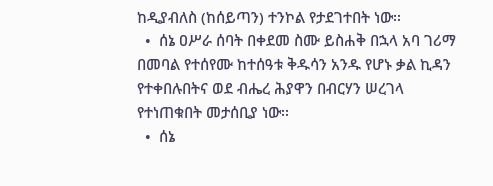ከዲያብለስ (ከሰይጣን) ተንኮል የታደገተበት ነው፡፡
  •  ሰኔ ዐሥራ ሰባት በቀደመ ስሙ ይስሐቅ በኋላ አባ ገሪማ በመባል የተሰየሙ ከተሰዓቱ ቅዱሳን አንዱ የሆኑ ቃል ኪዳን የተቀበሉበትና ወደ ብሔረ ሕያዋን በብርሃን ሠረገላ የተነጠቁበት መታሰቢያ ነው፡፡
  •  ሰኔ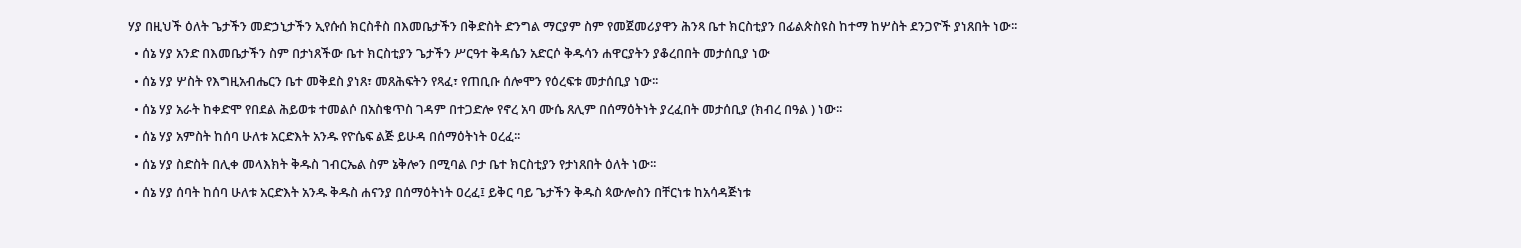ሃያ በዚህች ዕለት ጌታችን መድኃኒታችን ኢየሱሰ ክርስቶስ በእመቤታችን በቅድስት ድንግል ማርያም ስም የመጀመሪያዋን ሕንጻ ቤተ ክርስቲያን በፊልጵስዩስ ከተማ ከሦስት ደንጋዮች ያነጸበት ነው፡፡
  • ሰኔ ሃያ አንድ በእመቤታችን ስም በታነጸችው ቤተ ክርስቲያን ጌታችን ሥርዓተ ቅዳሴን አድርሶ ቅዱሳን ሐዋርያትን ያቆረበበት መታሰቢያ ነው
  • ሰኔ ሃያ ሦስት የእግዚአብሔርን ቤተ መቅደስ ያነጸ፣ መጸሕፍትን የጻፈ፣ የጠቢቡ ሰሎሞን የዕረፍቱ መታሰቢያ ነው፡፡
  • ሰኔ ሃያ አራት ከቀድሞ የበደል ሕይወቱ ተመልሶ በአስቄጥስ ገዳም በተጋድሎ የኖረ አባ ሙሴ ጸሊም በሰማዕትነት ያረፈበት መታሰቢያ (ክብረ በዓል ) ነው፡፡
  • ሰኔ ሃያ አምስት ከሰባ ሁለቱ አርድእት አንዱ የዮሴፍ ልጅ ይሁዳ በሰማዕትነት ዐረፈ፡፡
  • ሰኔ ሃያ ስድስት በሊቀ መላእክት ቅዱስ ገብርኤል ስም ኔቅሎን በሚባል ቦታ ቤተ ክርስቲያን የታነጸበት ዕለት ነው፡፡
  • ሰኔ ሃያ ሰባት ከሰባ ሁለቱ አርድእት አንዱ ቅዱስ ሐናንያ በሰማዕትነት ዐረፈ፤ ይቅር ባይ ጌታችን ቅዱስ ጳውሎስን በቸርነቱ ከአሳዳጅነቱ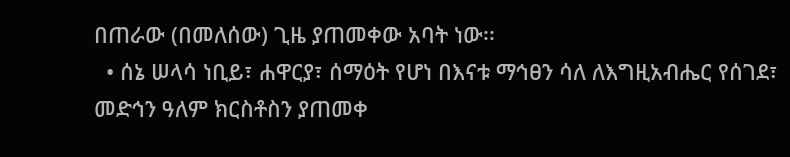በጠራው (በመለሰው) ጊዜ ያጠመቀው አባት ነው፡፡
  • ሰኔ ሠላሳ ነቢይ፣ ሐዋርያ፣ ሰማዕት የሆነ በእናቱ ማኅፀን ሳለ ለእግዚአብሔር የሰገደ፣ መድኅን ዓለም ክርስቶስን ያጠመቀ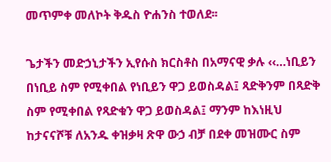መጥምቀ መለኮት ቅዱስ ዮሐንስ ተወለደ፡፡

ጌታችን መድኃኒታችን ኢየሱስ ክርስቶስ በአማናዊ ቃሉ ‹‹…ነቢይን በነቢይ ስም የሚቀበል የነቢይን ዋጋ ይወስዳል፤ ጻድቅንም በጻድቅ ስም የሚቀበል የጻድቁን ዋጋ ይወስዳል፤ ማንም ከእነዚህ ከታናናሾቹ ለአንዱ ቀዝቃዛ ጽዋ ውኃ ብቻ በደቀ መዝሙር ስም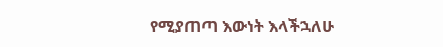የሚያጠጣ እውነት እላችኋለሁ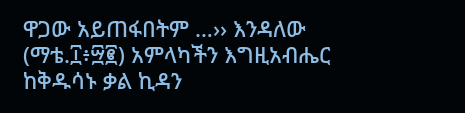ዋጋው አይጠፋበትም …›› እንዳለው (ማቴ.፲፥፵፪) አምላካችን እግዚአብሔር ከቅዱሳኑ ቃል ኪዳን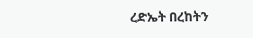ረድኤት በረከትን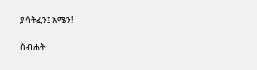ያሳትፈን፤ አሜን!

ስብሐት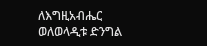ለእግዚአብሔር
ወለወላዲቱ ድንግል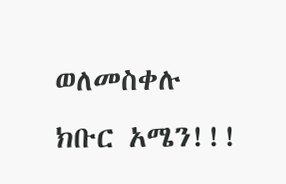ወለመስቀሉ ክቡር አሜን!!!